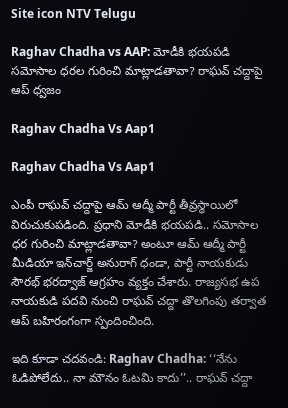Site icon NTV Telugu

Raghav Chadha vs AAP: మోడీకి భయపడి సమోసాల ధరల గురించి మాట్లాడతావా? రాఘవ్ చద్దాపై ఆప్ ధ్వజం

Raghav Chadha Vs Aap1

Raghav Chadha Vs Aap1

ఎంపీ రాఘవ్ చద్దాపై ఆమ్ ఆద్మీ పార్టీ తీవ్రస్థాయిలో విరుచుకుపడింది. ప్రధాని మోడీకి భయపడి.. సమోసాల ధర గురించి మాట్లాడతావా? అంటూ ఆమ్ ఆద్మీ పార్టీ మీడియా ఇన్‌చార్జ్ అనురాగ్ ధండా, పార్టీ నాయకుడు సౌరభ్ భరద్వాజ్ ఆగ్రహం వ్యక్తం చేశారు. రాజ్యసభ ఉప నాయకుడి పదవి నుంచి రాఘవ్ చద్దా తొలగింపు తర్వాత ఆప్ బహిరంగంగా స్పందించింది.

ఇది కూడా చదవండి: Raghav Chadha: ‘‘నేను ఓడిపోలేదు.. నా మౌనం ఓటమి కాదు’’.. రాఘవ్ చద్దా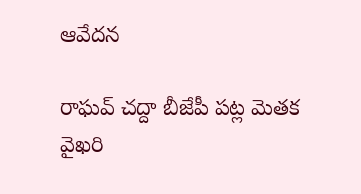ఆవేదన

రాఘవ్ చద్దా బీజేపీ పట్ల మెతక వైఖరి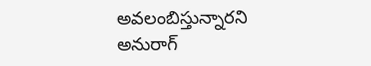అవలంబిస్తున్నారని అనురాగ్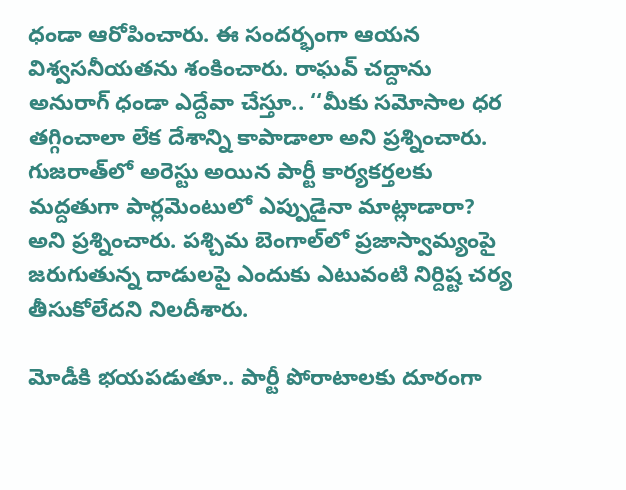ధండా ఆరోపించారు. ఈ సందర్భంగా ఆయన విశ్వసనీయతను శంకించారు. రాఘవ్ చద్దాను అనురాగ్ ధండా ఎద్దేవా చేస్తూ.. ‘‘మీకు సమోసాల ధర తగ్గించాలా లేక దేశాన్ని కాపాడాలా అని ప్రశ్నించారు. గుజరాత్‌లో అరెస్టు అయిన పార్టీ కార్యకర్తలకు మద్దతుగా పార్లమెంటులో ఎప్పుడైనా మాట్లాడారా? అని ప్రశ్నించారు. పశ్చిమ బెంగాల్‌లో ప్రజాస్వామ్యంపై జరుగుతున్న దాడులపై ఎందుకు ఎటువంటి నిర్దిష్ట చర్య తీసుకోలేదని నిలదీశారు.

మోడీకి భయపడుతూ.. పార్టీ పోరాటాలకు దూరంగా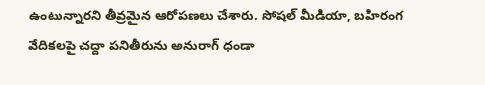ఉంటున్నారని తీవ్రమైన ఆరోపణలు చేశారు. సోషల్ మీడియా, బహిరంగ వేదికలపై చద్దా పనితీరును అనురాగ్ ధండా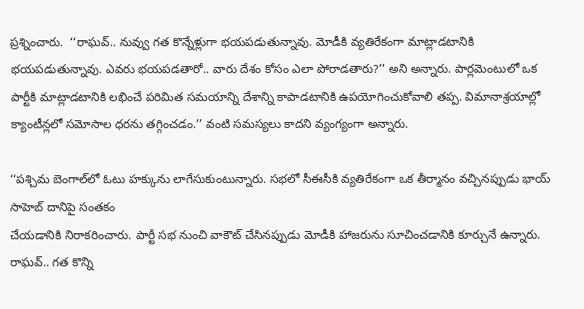ప్రశ్నించారు.  ‘‘రాఘవ్.. నువ్వు గత కొన్నేళ్లుగా భయపడుతున్నావు. మోడీకి వ్యతిరేకంగా మాట్లాడటానికి భయపడుతున్నావు. ఎవరు భయపడతారో.. వారు దేశం కోసం ఎలా పోరాడతారు?’’ అని అన్నారు. పార్లమెంటులో ఒక పార్టీకి మాట్లాడటానికి లభించే పరిమిత సమయాన్ని దేశాన్ని కాపాడటానికి ఉపయోగించుకోవాలి తప్ప. విమానాశ్రయాల్లో క్యాంటీన్లలో సమోసాల ధరను తగ్గించడం.’’ వంటి సమస్యలు కాదని వ్యంగ్యంగా అన్నారు.

‘‘పశ్చిమ బెంగాల్‌లో ఓటు హక్కును లాగేసుకుంటున్నారు. సభలో సీఈసీకి వ్యతిరేకంగా ఒక తీర్మానం వచ్చినప్పుడు భాయ్ సాహెబ్ దానిపై సంతకం
చేయడానికి నిరాకరించారు. పార్టీ సభ నుంచి వాకౌట్ చేసినప్పుడు మోడీకి హాజరును సూచించడానికి కూర్చునే ఉన్నారు. రాఘవ్.. గత కొన్ని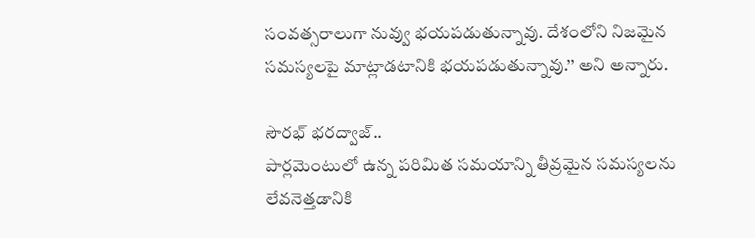సంవత్సరాలుగా నువ్వు భయపడుతున్నావు. దేశంలోని నిజమైన సమస్యలపై మాట్లాడటానికి భయపడుతున్నావు.’’ అని అన్నారు.

సౌరభ్ భరద్వాజ్..
పార్లమెంటులో ఉన్న పరిమిత సమయాన్ని తీవ్రమైన సమస్యలను లేవనెత్తడానికి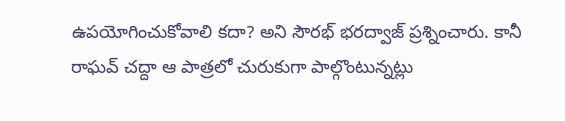ఉపయోగించుకోవాలి కదా? అని సౌరభ్ భరద్వాజ్ ప్రశ్నించారు. కానీ రాఘవ్ చద్దా ఆ పాత్రలో చురుకుగా పాల్గొంటున్నట్లు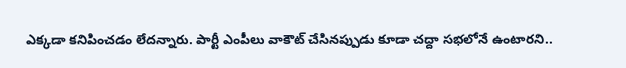ఎక్కడా కనిపించడం లేదన్నారు. పార్టీ ఎంపీలు వాకౌట్ చేసినప్పుడు కూడా చద్దా సభలోనే ఉంటారని..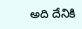అది దేనికి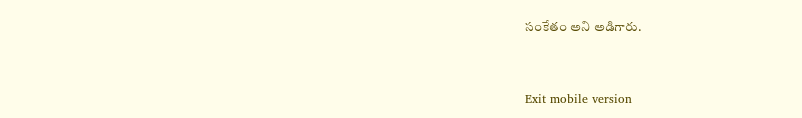సంకేతం అని అడిగారు.



Exit mobile version